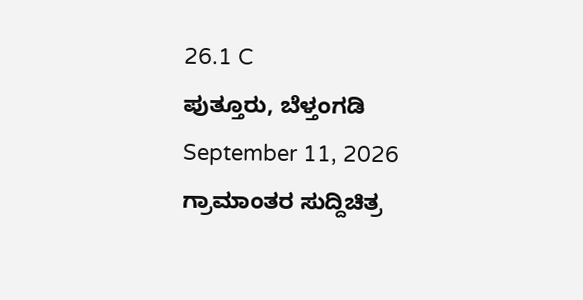26.1 C
ಪುತ್ತೂರು, ಬೆಳ್ತಂಗಡಿ
September 11, 2026
ಗ್ರಾಮಾಂತರ ಸುದ್ದಿಚಿತ್ರ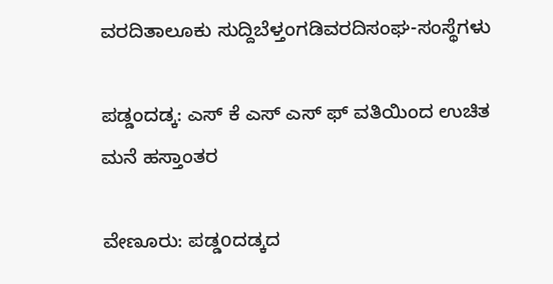ವರದಿತಾಲೂಕು ಸುದ್ದಿಬೆಳ್ತಂಗಡಿವರದಿಸಂಘ-ಸಂಸ್ಥೆಗಳು

ಪಡ್ಡಂದಡ್ಕ: ಎಸ್ ಕೆ ಎಸ್ ಎಸ್ ಫ್ ವತಿಯಿಂದ ಉಚಿತ ಮನೆ ಹಸ್ತಾಂತರ

ವೇಣೂರು: ಪಡ್ಡoದಡ್ಕದ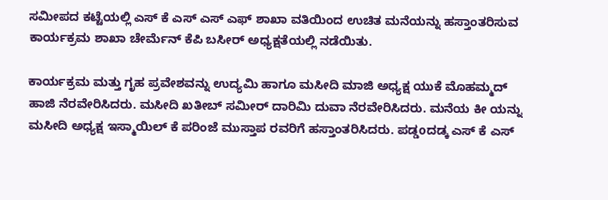ಸಮೀಪದ ಕಟ್ಟೆಯಲ್ಲಿ ಎಸ್ ಕೆ ಎಸ್ ಎಸ್ ಎಫ್ ಶಾಖಾ ವತಿಯಿಂದ ಉಚಿತ ಮನೆಯನ್ನು ಹಸ್ತಾಂತರಿಸುವ ಕಾರ್ಯಕ್ರಮ ಶಾಖಾ ಚೇರ್ಮೆನ್ ಕೆಪಿ ಬಸೀರ್ ಅಧ್ಯಕ್ಷತೆಯಲ್ಲಿ ನಡೆಯಿತು.

ಕಾರ್ಯಕ್ರಮ ಮತ್ತು ಗೃಹ ಪ್ರವೇಶವನ್ನು ಉದ್ಯಮಿ ಹಾಗೂ ಮಸೀದಿ ಮಾಜಿ ಅಧ್ಯಕ್ಷ ಯುಕೆ ಮೊಹಮ್ಮದ್ ಹಾಜಿ ನೆರವೇರಿಸಿದರು. ಮಸೀದಿ ಖತೀಬ್ ಸಮೀರ್ ದಾರಿಮಿ ದುವಾ ನೆರವೇರಿಸಿದರು. ಮನೆಯ ಕೀ ಯನ್ನು ಮಸೀದಿ ಅಧ್ಯಕ್ಷ ಇಸ್ಮಾಯಿಲ್ ಕೆ ಪರಿಂಜೆ ಮುಸ್ತಾಪ ರವರಿಗೆ ಹಸ್ತಾಂತರಿಸಿದರು. ಪಡ್ಡoದಡ್ಕ ಎಸ್ ಕೆ ಎಸ್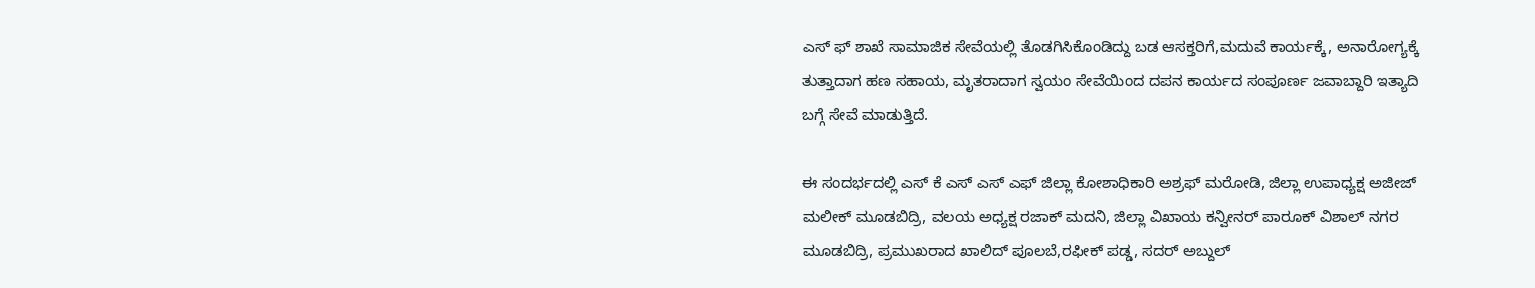ಎಸ್ ಫ್ ಶಾಖೆ ಸಾಮಾಜಿಕ ಸೇವೆಯಲ್ಲಿ ತೊಡಗಿಸಿಕೊಂಡಿದ್ದು ಬಡ ಆಸಕ್ತರಿಗೆ,ಮದುವೆ ಕಾರ್ಯಕ್ಕೆ, ಅನಾರೋಗ್ಯಕ್ಕೆ ತುತ್ತಾದಾಗ ಹಣ ಸಹಾಯ, ಮೃತರಾದಾಗ ಸ್ವಯಂ ಸೇವೆಯಿಂದ ದಪನ ಕಾರ್ಯದ ಸಂಪೂರ್ಣ ಜವಾಬ್ದಾರಿ ಇತ್ಯಾದಿ ಬಗ್ಗೆ ಸೇವೆ ಮಾಡುತ್ತಿದೆ.

ಈ ಸಂದರ್ಭದಲ್ಲಿ ಎಸ್ ಕೆ ಎಸ್ ಎಸ್ ಎಫ್ ಜಿಲ್ಲಾ ಕೋಶಾಧಿಕಾರಿ ಅಶ್ರಫ್ ಮರೋಡಿ, ಜಿಲ್ಲಾ ಉಪಾಧ್ಯಕ್ಷ ಅಜೀಜ್ ಮಲೀಕ್ ಮೂಡಬಿದ್ರಿ, ವಲಯ ಅಧ್ಯಕ್ಷ ರಜಾಕ್ ಮದನಿ, ಜಿಲ್ಲಾ ವಿಖಾಯ ಕನ್ವೀನರ್ ಪಾರೂಕ್ ವಿಶಾಲ್ ನಗರ ಮೂಡಬಿದ್ರಿ, ಪ್ರಮುಖರಾದ ಖಾಲಿದ್ ಪೂಲಬೆ,ರಫೀಕ್ ಪಡ್ಡ, ಸದರ್ ಅಬ್ದುಲ್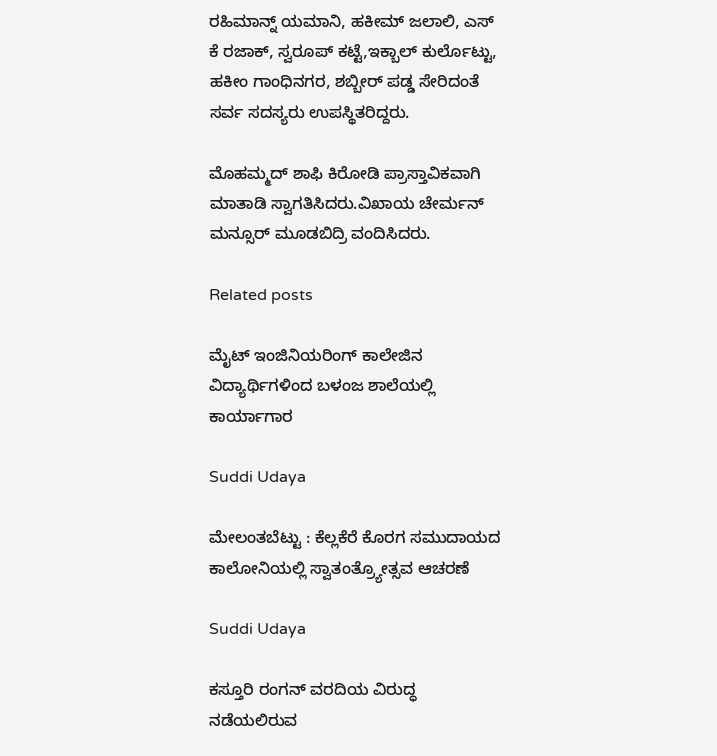ರಹಿಮಾನ್ನ್ ಯಮಾನಿ, ಹಕೀಮ್ ಜಲಾಲಿ, ಎಸ್ ಕೆ ರಜಾಕ್, ಸ್ವರೂಪ್ ಕಟ್ಟೆ,ಇಕ್ಬಾಲ್ ಕುರ್ಲೊಟ್ಟು, ಹಕೀಂ ಗಾಂಧಿನಗರ, ಶಬ್ಬೀರ್ ಪಡ್ಡ ಸೇರಿದಂತೆ ಸರ್ವ ಸದಸ್ಯರು ಉಪಸ್ಥಿತರಿದ್ದರು.

ಮೊಹಮ್ಮದ್ ಶಾಫಿ ಕಿರೋಡಿ ಪ್ರಾಸ್ತಾವಿಕವಾಗಿ ಮಾತಾಡಿ ಸ್ವಾಗತಿಸಿದರು.ವಿಖಾಯ ಚೇರ್ಮನ್ ಮನ್ಸೂರ್ ಮೂಡಬಿದ್ರಿ ವಂದಿಸಿದರು.

Related posts

ಮೈಟ್ ಇಂಜಿನಿಯರಿಂಗ್ ಕಾಲೇಜಿನ ವಿದ್ಯಾರ್ಥಿಗಳಿಂದ ಬಳಂಜ ಶಾಲೆಯಲ್ಲಿ ಕಾರ್ಯಾಗಾರ

Suddi Udaya

ಮೇಲಂತಬೆಟ್ಟು : ಕೆಲ್ಲಕೆರೆ ಕೊರಗ ಸಮುದಾಯದ ಕಾಲೋನಿಯಲ್ಲಿ ಸ್ವಾತಂತ್ರ್ಯೋತ್ಸವ ಆಚರಣೆ

Suddi Udaya

ಕಸ್ತೂರಿ ರಂಗನ್ ವರದಿಯ ವಿರುದ್ಧ ನಡೆಯಲಿರುವ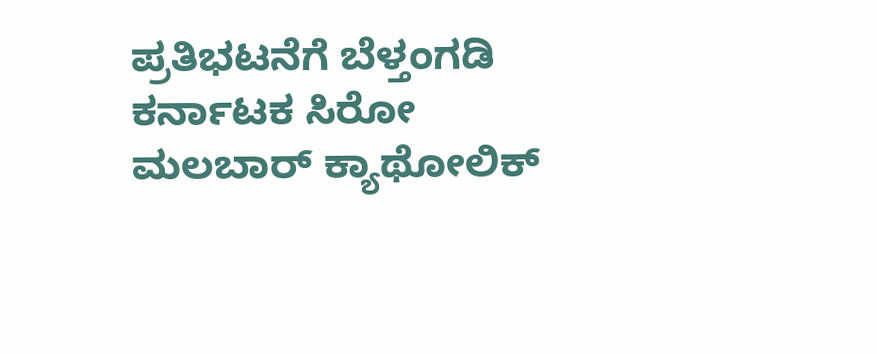ಪ್ರತಿಭಟನೆಗೆ ಬೆಳ್ತಂಗಡಿ ಕರ್ನಾಟಕ ಸಿರೋ ಮಲಬಾರ್ ಕ್ಯಾಥೋಲಿಕ್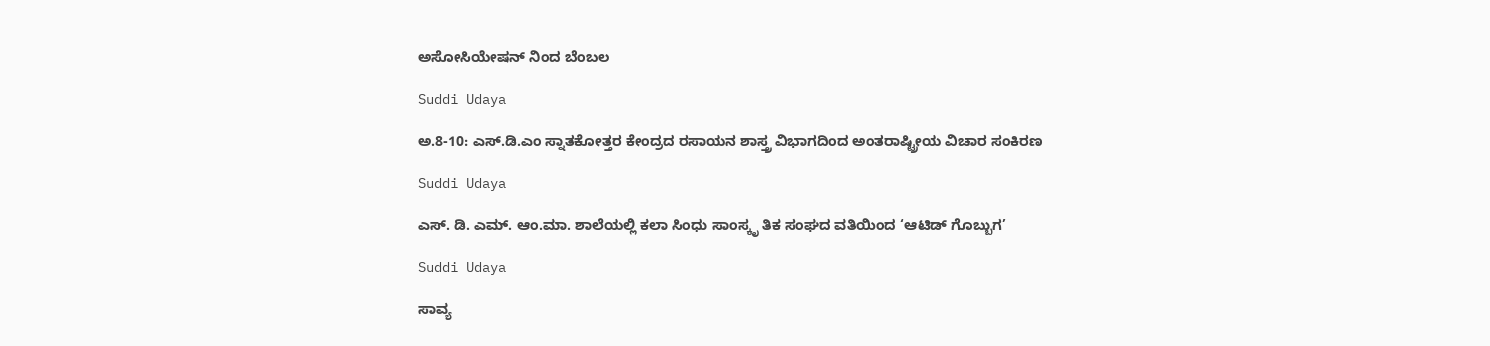ಅಸೋಸಿಯೇಷನ್ ನಿಂದ ಬೆಂಬಲ

Suddi Udaya

ಅ.8-10: ಎಸ್.ಡಿ.ಎಂ ಸ್ನಾತಕೋತ್ತರ ಕೇಂದ್ರದ ರಸಾಯನ ಶಾಸ್ತ್ರ ವಿಭಾಗದಿಂದ ಅಂತರಾಷ್ಟ್ರೀಯ ವಿಚಾರ ಸಂಕಿರಣ

Suddi Udaya

ಎಸ್. ಡಿ. ಎಮ್. ಆಂ.ಮಾ. ಶಾಲೆಯಲ್ಲಿ ಕಲಾ ಸಿಂಧು ಸಾಂಸ್ಕೃ ತಿಕ ಸಂಘದ ವತಿಯಿಂದ ‘ಆಟಿಡ್ ಗೊಬ್ಬುಗ’

Suddi Udaya

ಸಾವ್ಯ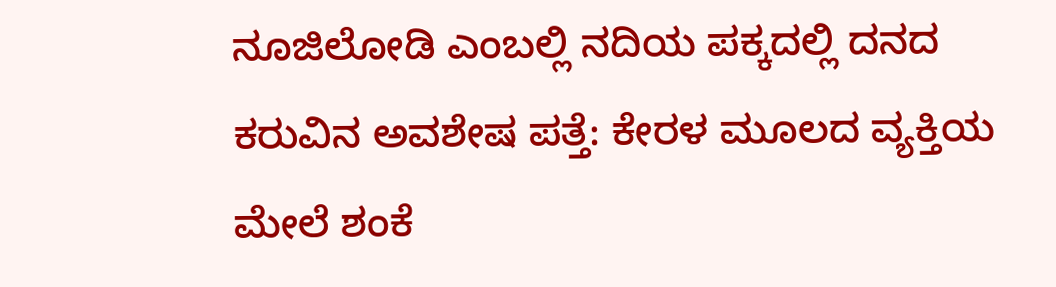ನೂಜಿಲೋಡಿ ಎಂಬಲ್ಲಿ ನದಿಯ ಪಕ್ಕದಲ್ಲಿ ದನದ ಕರುವಿನ ಅವಶೇಷ ಪತ್ತೆ: ಕೇರಳ ಮೂಲದ ವ್ಯಕ್ತಿಯ ಮೇಲೆ ಶಂಕೆ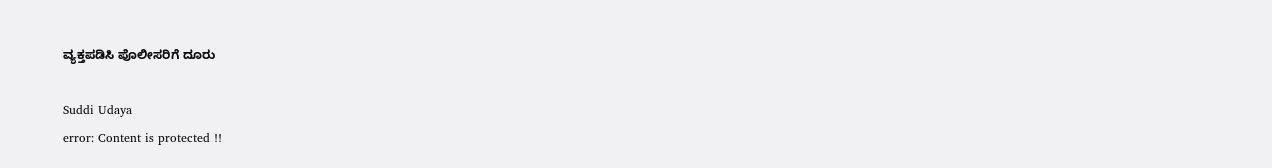ವ್ಯಕ್ತಪಡಿಸಿ ಪೊಲೀಸರಿಗೆ ದೂರು

Suddi Udaya
error: Content is protected !!